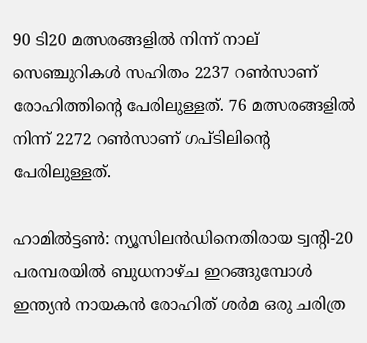90 ടി20 മത്സരങ്ങളില്‍ നിന്ന് നാല് സെഞ്ചുറികള്‍ സഹിതം 2237 റണ്‍സാണ് രോഹിത്തിന്റെ പേരിലുള്ളത്. 76 മത്സരങ്ങളില്‍ നിന്ന് 2272 റണ്‍സാണ് ഗപ്ടിലിന്റെ പേരിലുള്ളത്.

ഹാമില്‍ട്ടണ്‍: ന്യൂസിലന്‍ഡിനെതിരായ ട്വന്റി-20 പരമ്പരയില്‍ ബുധനാഴ്ച ഇറങ്ങുമ്പോള്‍ ഇന്ത്യന്‍ നായകന്‍ രോഹിത് ശര്‍മ ഒരു ചരിത്ര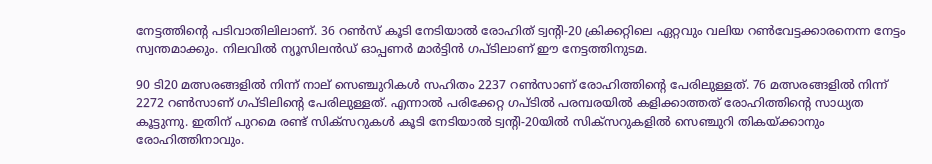നേട്ടത്തിന്റെ പടിവാതിലിലാണ്. 36 റണ്‍സ് കൂടി നേടിയാല്‍ രോഹിത് ട്വന്റി-20 ക്രിക്കറ്റിലെ ഏറ്റവും വലിയ റണ്‍വേട്ടക്കാരനെന്ന നേട്ടം സ്വന്തമാക്കും. നിലവില്‍ ന്യൂസിലന്‍ഡ് ഓപ്പണര്‍ മാര്‍ട്ടിന്‍ ഗപ്ടിലാണ് ഈ നേട്ടത്തിനുടമ.

90 ടി20 മത്സരങ്ങളില്‍ നിന്ന് നാല് സെഞ്ചുറികള്‍ സഹിതം 2237 റണ്‍സാണ് രോഹിത്തിന്റെ പേരിലുള്ളത്. 76 മത്സരങ്ങളില്‍ നിന്ന് 2272 റണ്‍സാണ് ഗപ്ടിലിന്റെ പേരിലുള്ളത്. എന്നാല്‍ പരിക്കേറ്റ ഗപ്ടില്‍ പരമ്പരയില്‍ കളിക്കാത്തത് രോഹിത്തിന്റെ സാധ്യത കൂട്ടുന്നു. ഇതിന് പുറമെ രണ്ട് സിക്സറുകള്‍ കൂടി നേടിയാല്‍ ട്വന്റി-20യില്‍ സിക്സറുകളില്‍ സെഞ്ചുറി തികയ്ക്കാനും രോഹിത്തിനാവും.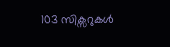103 സിക്സറുകള്‍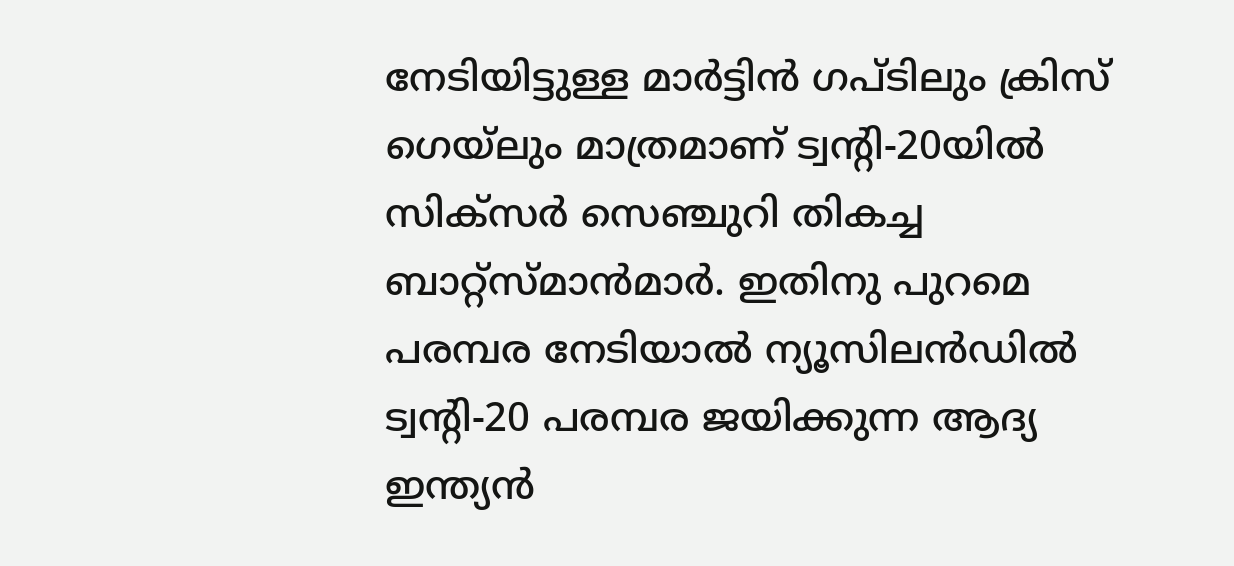നേടിയിട്ടുള്ള മാര്‍ട്ടിന്‍ ഗപ്ടിലും ക്രിസ് ഗെയ്‌ലും മാത്രമാണ് ട്വന്റി-20യില്‍ സിക്സര്‍ സെഞ്ചുറി തികച്ച ബാറ്റ്സ്മാന്‍മാര്‍. ഇതിനു പുറമെ പരമ്പര നേടിയാല്‍ ന്യൂസിലന്‍ഡില്‍ ട്വന്റി-20 പരമ്പര ജയിക്കുന്ന ആദ്യ ഇന്ത്യന്‍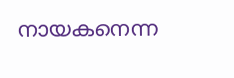നായകനെന്ന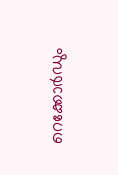റെക്കോര്‍ഡും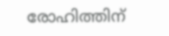രോഹിത്തിന്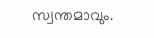സ്വന്തമാവും.